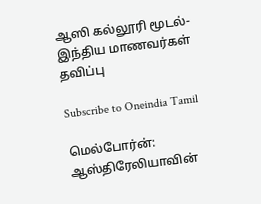ஆஸி கல்லூரி மூடல்-இந்திய மாணவர்கள் தவிப்பு

Subscribe to Oneindia Tamil

மெல்போர்ன்: ஆஸ்திரேலியாவின்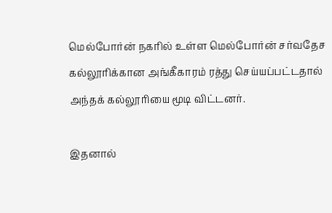மெல்போர்ன் நகரில் உள்ள மெல்போர்ன் சர்வதேச கல்லூரிக்கான அங்கீகாரம் ரத்து செய்யப்பட்டதால் அந்தக் கல்லூரியை மூடி விட்டனர்.

இதனால்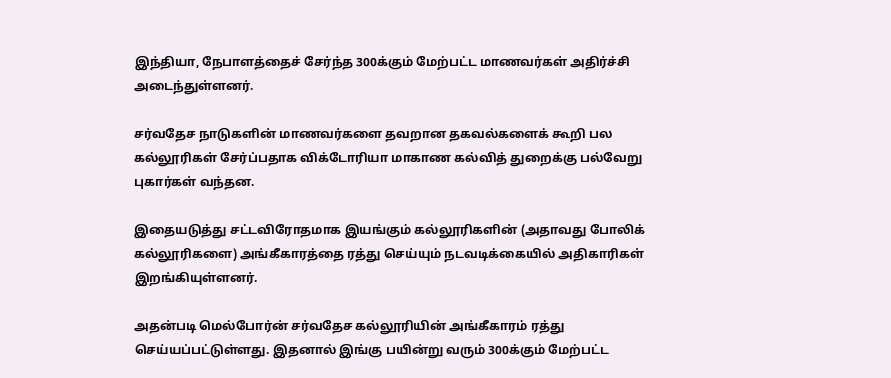இந்தியா, நேபாளத்தைச் சேர்ந்த 300க்கும் மேற்பட்ட மாணவர்கள் அதிர்ச்சி அடைந்துள்ளனர்.

சர்வதேச நாடுகளின் மாணவர்களை தவறான தகவல்களைக் கூறி பல கல்லூரிகள் சேர்ப்பதாக விக்டோரியா மாகாண கல்வித் துறைக்கு பல்வேறு புகார்கள் வந்தன.

இதையடுத்து சட்டவிரோதமாக இயங்கும் கல்லூரிகளின் (அதாவது போலிக் கல்லூரிகளை) அங்கீகாரத்தை ரத்து செய்யும் நடவடிக்கையில் அதிகாரிகள் இறங்கியுள்ளனர்.

அதன்படி மெல்போர்ன் சர்வதேச கல்லூரியின் அங்கீகாரம் ரத்து செய்யப்பட்டுள்ளது. இதனால் இங்கு பயின்று வரும் 300க்கும் மேற்பட்ட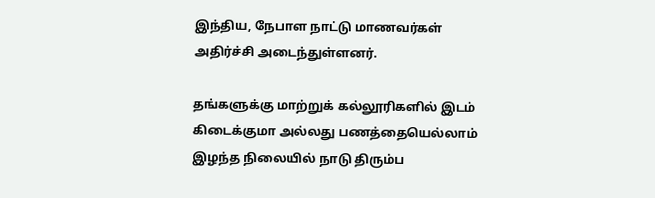இந்திய, நேபாள நாட்டு மாணவர்கள் அதிர்ச்சி அடைந்துள்ளனர்.

தங்களுக்கு மாற்றுக் கல்லூரிகளில் இடம் கிடைக்குமா அல்லது பணத்தையெல்லாம் இழந்த நிலையில் நாடு திரும்ப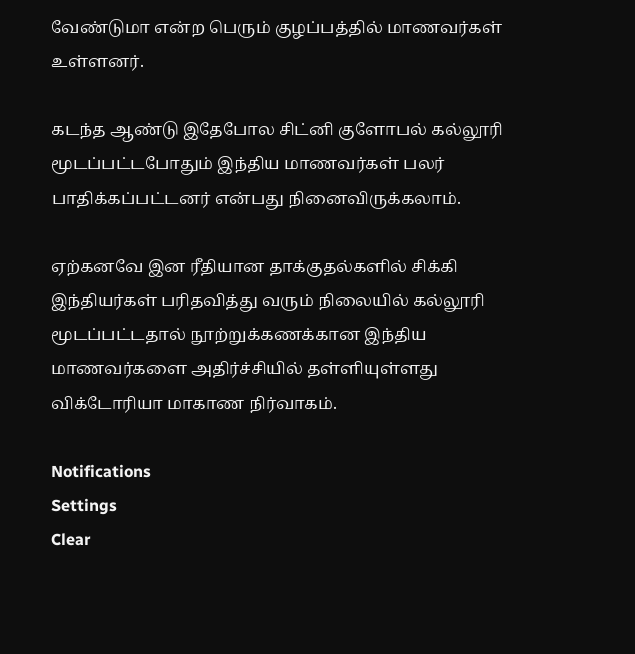வேண்டுமா என்ற பெரும் குழப்பத்தில் மாணவர்கள் உள்ளனர்.

கடந்த ஆண்டு இதேபோல சிட்னி குளோபல் கல்லூரி மூடப்பட்டபோதும் இந்திய மாணவர்கள் பலர் பாதிக்கப்பட்டனர் என்பது நினைவிருக்கலாம்.

ஏற்கனவே இன ரீதியான தாக்குதல்களில் சிக்கி இந்தியர்கள் பரிதவித்து வரும் நிலையில் கல்லூரி மூடப்பட்டதால் நூற்றுக்கணக்கான இந்திய மாணவர்களை அதிர்ச்சியில் தள்ளியுள்ளது விக்டோரியா மாகாண நிர்வாகம்.

Notifications
Settings
Clear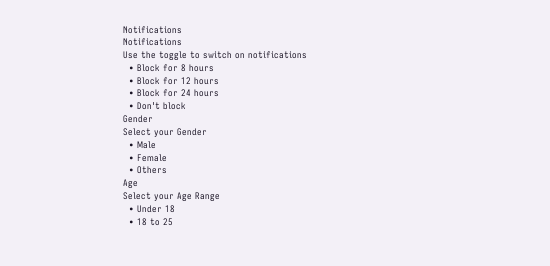Notifications
Notifications
Use the toggle to switch on notifications
  • Block for 8 hours
  • Block for 12 hours
  • Block for 24 hours
  • Don't block
Gender
Select your Gender
  • Male
  • Female
  • Others
Age
Select your Age Range
  • Under 18
  • 18 to 25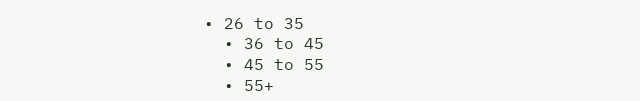• 26 to 35
  • 36 to 45
  • 45 to 55
  • 55+